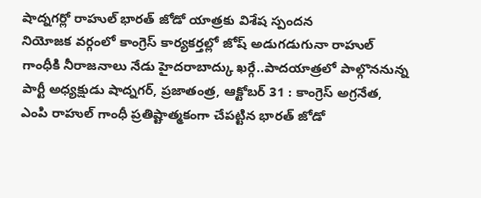షాద్నగర్లో రాహుల్ భారత్ జోడో యాత్రకు విశేష స్పందన
నియోజక వర్గంలో కాంగ్రెస్ కార్యకర్తల్లో జోష్ అడుగడుగునా రాహుల్ గాంధీకి నీరాజనాలు నేడు హైదరాబాద్కు ఖర్గే..పాదయాత్రలో పాల్గొననున్న పార్టీ అధ్యక్షుడు షాద్నగర్, ప్రజాతంత్ర, ఆక్టోబర్ 31 : కాంగ్రెస్ అగ్రనేత, ఎంపి రాహుల్ గాంధీ ప్రతిష్టాత్మకంగా చేపట్టిన భారత్ జోడో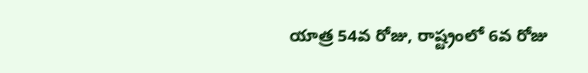యాత్ర 54వ రోజు, రాష్ట్రంలో 6వ రోజు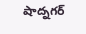షాద్నగర్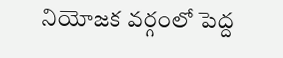నియోజక వర్గంలో పెద్ద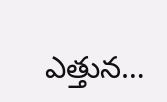ఎత్తున…